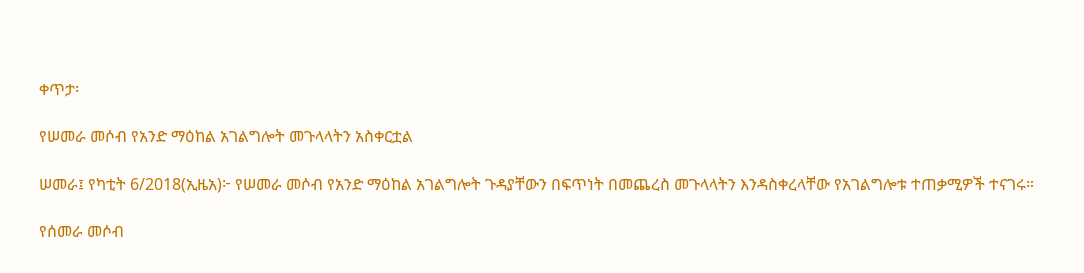ቀጥታ፡

የሠመራ መሶብ የአንድ ማዕከል አገልግሎት መጉላላትን አስቀርቷል

ሠመራ፤ የካቲት 6/2018(ኢዜአ)፦ የሠመራ መሶብ የአንድ ማዕከል አገልግሎት ጉዳያቸውን በፍጥነት በመጨረስ መጉላላትን እንዳስቀረላቸው የአገልግሎቱ ተጠቃሚዎች ተናገሩ።

የሰመራ መሶብ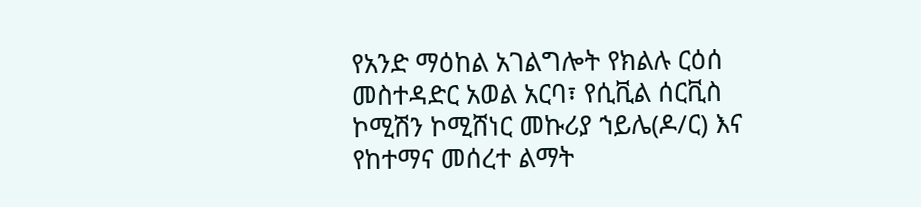የአንድ ማዕከል አገልግሎት የክልሉ ርዕሰ መስተዳድር አወል አርባ፣ የሲቪል ሰርቪስ ኮሚሽን ኮሚሸነር መኩሪያ ኀይሌ(ዶ/ር) እና የከተማና መሰረተ ልማት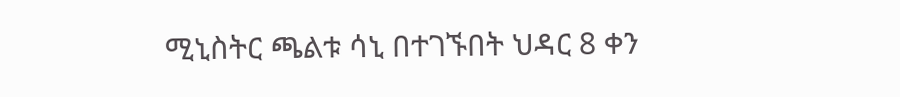ሚኒስትር ጫልቱ ሳኒ በተገኙበት ህዳር 8 ቀን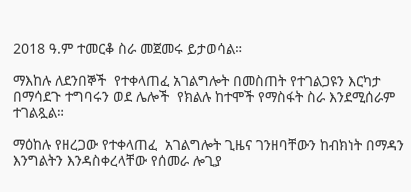2018 ዓ.ም ተመርቆ ስራ መጀመሩ ይታወሳል።

ማእከሉ ለደንበኞች  የተቀላጠፈ አገልግሎት በመስጠት የተገልጋዩን እርካታ በማሳደጉ ተግባሩን ወደ ሌሎች  የክልሉ ከተሞች የማስፋት ስራ እንደሚሰራም ተገልጿል።

ማዕከሉ የዘረጋው የተቀላጠፈ  አገልግሎት ጊዜና ገንዘባቸውን ከብክነት በማዳን እንግልትን እንዳስቀረላቸው የሰመራ ሎጊያ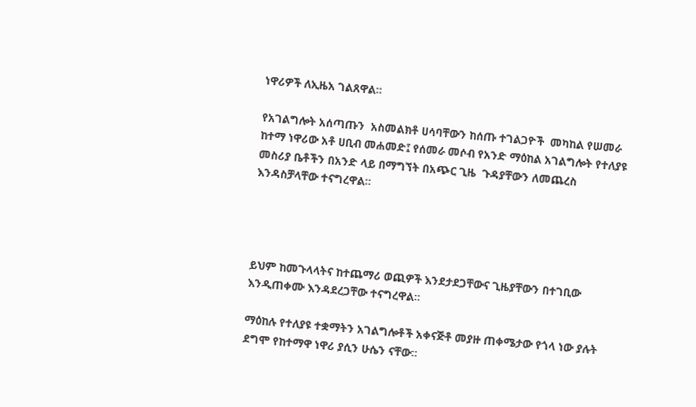ነዋሪዎች ለኢዜአ ገልጸዋል።

የአገልግሎት አሰጣጡን  አስመልክቶ ሀሳባቸውን ከሰጡ ተገልጋዮች  መካከል የሠመራ ከተማ ነዋሪው አቶ ሀቢብ መሐመድ፤ የሰመራ መሶብ የአንድ ማዕከል አገልግሎት የተለያዩ  መስሪያ ቤቶችን በአንድ ላይ በማግኘት በአጭር ጊዜ  ጉዳያቸውን ለመጨረስ እንዳስቻላቸው ተናግረዋል።




ይህም ከመጉላላትና ከተጨማሪ ወጪዎች እንደታደጋቸውና ጊዜያቸውን በተገቢው እንዲጠቀሙ እንዳደረጋቸው ተናግረዋል።

ማዕከሉ የተለያዩ ተቋማትን አገልግሎቶች አቀናጅቶ መያዙ ጠቀሜታው የጎላ ነው ያሉት ደግሞ የከተማዋ ነዋሪ ያሲን ሁሴን ናቸው።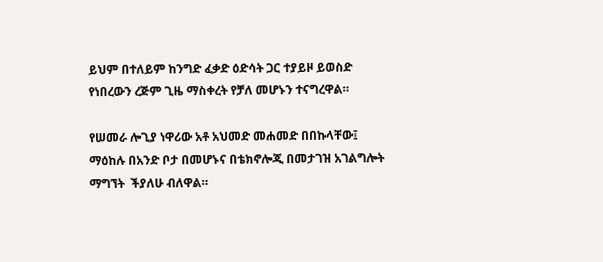ይህም በተለይም ከንግድ ፈቃድ ዕድሳት ጋር ተያይዞ ይወስድ የነበረውን ረጅም ጊዜ ማስቀረት የቻለ መሆኑን ተናግረዋል።

የሠመራ ሎጊያ ነዋሪው አቶ አህመድ መሐመድ በበኩላቸው፤ ማዕከሉ በአንድ ቦታ በመሆኑና በቴክኖሎጂ በመታገዝ አገልግሎት ማግኘት  ችያለሁ ብለዋል።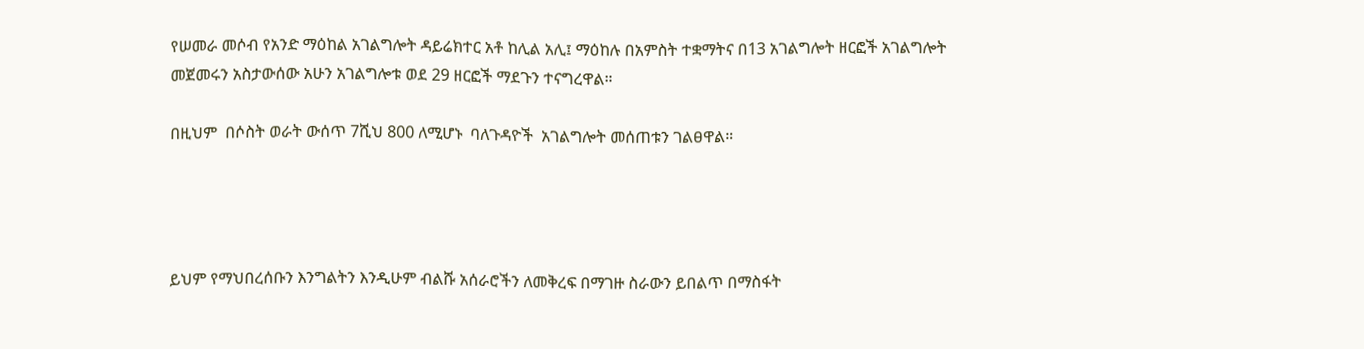የሠመራ መሶብ የአንድ ማዕከል አገልግሎት ዳይሬክተር አቶ ከሊል አሊ፤ ማዕከሉ በአምስት ተቋማትና በ13 አገልግሎት ዘርፎች አገልግሎት መጀመሩን አስታውሰው አሁን አገልግሎቱ ወደ 29 ዘርፎች ማደጉን ተናግረዋል።

በዚህም  በሶስት ወራት ውሰጥ 7ሺህ 800 ለሚሆኑ  ባለጉዳዮች  አገልግሎት መሰጠቱን ገልፀዋል።




ይህም የማህበረሰቡን እንግልትን እንዲሁም ብልሹ አሰራሮችን ለመቅረፍ በማገዙ ስራውን ይበልጥ በማስፋት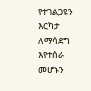የተገልጋዩን  እርካታ ለማሳደግ እየተሰራ መሆኑን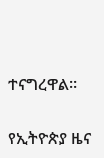ተናግረዋል።

የኢትዮጵያ ዜና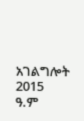አገልግሎት
2015
ዓ.ም